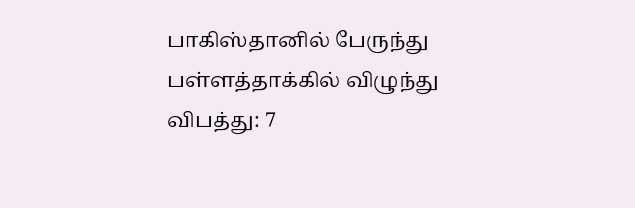பாகிஸ்தானில் பேருந்து பள்ளத்தாக்கில் விழுந்து விபத்து: 7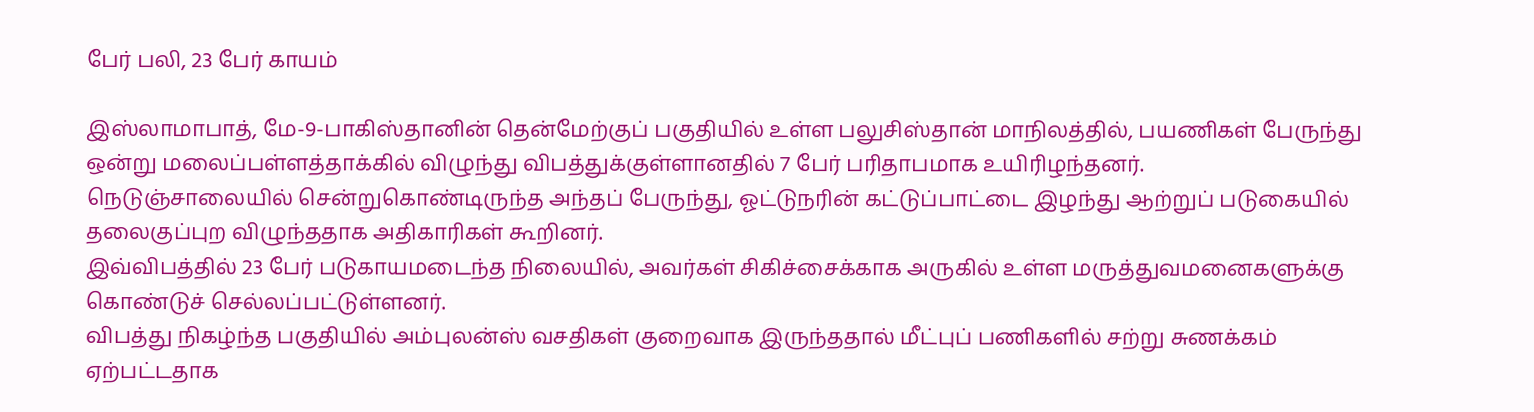பேர் பலி, 23 பேர் காயம்

இஸ்லாமாபாத், மே-9-பாகிஸ்தானின் தென்மேற்குப் பகுதியில் உள்ள பலுசிஸ்தான் மாநிலத்தில், பயணிகள் பேருந்து ஒன்று மலைப்பள்ளத்தாக்கில் விழுந்து விபத்துக்குள்ளானதில் 7 பேர் பரிதாபமாக உயிரிழந்தனர்.
நெடுஞ்சாலையில் சென்றுகொண்டிருந்த அந்தப் பேருந்து, ஓட்டுநரின் கட்டுப்பாட்டை இழந்து ஆற்றுப் படுகையில் தலைகுப்புற விழுந்ததாக அதிகாரிகள் கூறினர்.
இவ்விபத்தில் 23 பேர் படுகாயமடைந்த நிலையில், அவர்கள் சிகிச்சைக்காக அருகில் உள்ள மருத்துவமனைகளுக்கு கொண்டுச் செல்லப்பட்டுள்ளனர்.
விபத்து நிகழ்ந்த பகுதியில் அம்புலன்ஸ் வசதிகள் குறைவாக இருந்ததால் மீட்புப் பணிகளில் சற்று சுணக்கம் ஏற்பட்டதாக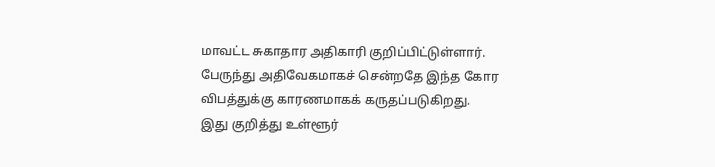மாவட்ட சுகாதார அதிகாரி குறிப்பிட்டுள்ளார்.
பேருந்து அதிவேகமாகச் சென்றதே இந்த கோர விபத்துக்கு காரணமாகக் கருதப்படுகிறது.
இது குறித்து உள்ளூர்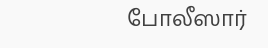போலீஸார்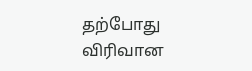தற்போது விரிவான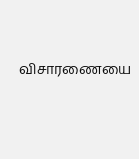விசாரணையை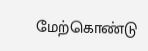மேற்கொண்டு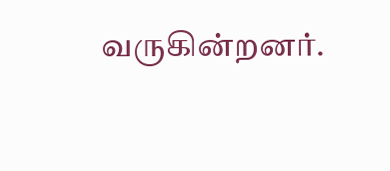வருகின்றனர்.